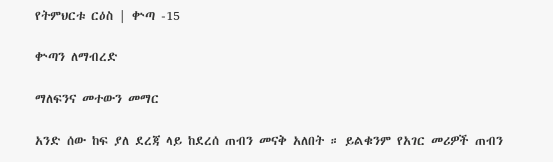የትምህርቱ ርዕስ | ቍጣ -15

ቍጣን ለማብረድ

ማለፍንና መተውን መማር

አንድ ሰው ከፍ ያለ ደረጃ ላይ ከደረሰ ጠብን መናቅ አለበት ። ይልቁንም የአገር መሪዎች ጠብን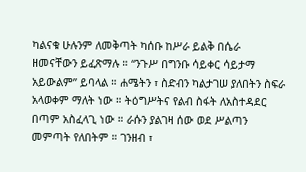ካልናቁ ሁሉንም ለመቅጣት ካሰቡ ከሥራ ይልቅ በሴራ ዘመናቸውን ይፈጽማሉ ። “ንጉሥ በግንቡ ሳይቀር ሳይታማ አይውልም” ይባላል ። ሐሜትን ፣ ስድብን ካልታገሠ ያለበትን ስፍራ አላወቀም ማለት ነው ። ትዕግሥትና የልብ ስፋት ለአስተዳደር በጣም አስፈላጊ ነው ። ራሱን ያልገዛ ሰው ወደ ሥልጣን መምጣት የለበትም ። ገንዘብ ፣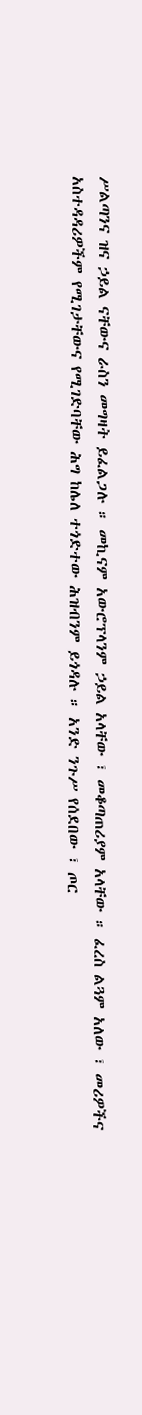ሥልጣንና ዝና ኃይል ናቸውና ራስን መግዛት ይፈልጋሉ ። መኪናም አውሮፕላንም ኃይል አላቸው ፣ መቆጣጠሪያም አላቸው ። ፈረስ ልጓም አለው ፣ መሪዎችና አስተዳዳሪዎችም የሚገታቸውና የሚገድባቸው ሕግ ከሌለ ተጎድተው ሕዝብንም ይጎዳሉ ። አንድ ንጉሥ የሰደበው ፣ ጦር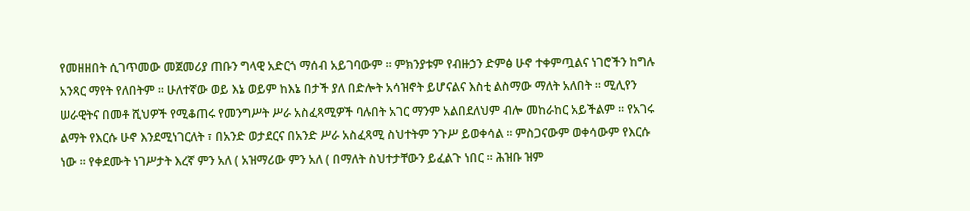የመዘዘበት ሲገጥመው መጀመሪያ ጠቡን ግላዊ አድርጎ ማሰብ አይገባውም ። ምክንያቱም የብዙኃን ድምፅ ሁኖ ተቀምጧልና ነገሮችን ከግሉ አንጻር ማየት የለበትም ። ሁለተኛው ወይ እኔ ወይም ከእኔ በታች ያለ በድሎት አሳዝኖት ይሆናልና እስቲ ልስማው ማለት አለበት ። ሚሊየን ሠራዊትና በመቶ ሺህዎች የሚቆጠሩ የመንግሥት ሥራ አስፈጻሚዎች ባሉበት አገር ማንም አልበደለህም ብሎ መከራከር አይችልም ። የአገሩ ልማት የእርሱ ሁኖ እንደሚነገርለት ፣ በአንድ ወታደርና በአንድ ሥራ አስፈጻሚ ስህተትም ንጉሥ ይወቀሳል ። ምስጋናውም ወቀሳውም የእርሱ ነው ። የቀደሙት ነገሥታት እረኛ ምን አለ ( አዝማሪው ምን አለ ( በማለት ስህተታቸውን ይፈልጉ ነበር ። ሕዝቡ ዝም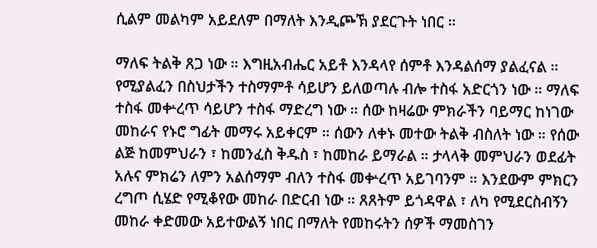ሲልም መልካም አይደለም በማለት እንዲጮኽ ያደርጉት ነበር ።

ማለፍ ትልቅ ጸጋ ነው ። እግዚአብሔር አይቶ እንዳላየ ሰምቶ እንዳልሰማ ያልፈናል ። የሚያልፈን በስህታችን ተስማምቶ ሳይሆን ይለወጣሉ ብሎ ተስፋ አድርጎን ነው ። ማለፍ ተስፋ መቍረጥ ሳይሆን ተስፋ ማድረግ ነው ። ሰው ከዛሬው ምክራችን ባይማር ከነገው መከራና የኑሮ ግፊት መማሩ አይቀርም ። ሰውን ለቀኑ መተው ትልቅ ብስለት ነው ። የሰው ልጅ ከመምህራን ፣ ከመንፈስ ቅዱስ ፣ ከመከራ ይማራል ። ታላላቅ መምህራን ወደፊት አሉና ምክሬን ለምን አልሰማም ብለን ተስፋ መቍረጥ አይገባንም ። እንደውም ምክርን ረግጦ ሲሄድ የሚቆየው መከራ በድርብ ነው ። ጸጸትም ይጎዳዋል ፣ ለካ የሚደርስብኝን መከራ ቀድመው አይተውልኝ ነበር በማለት የመከሩትን ሰዎች ማመስገን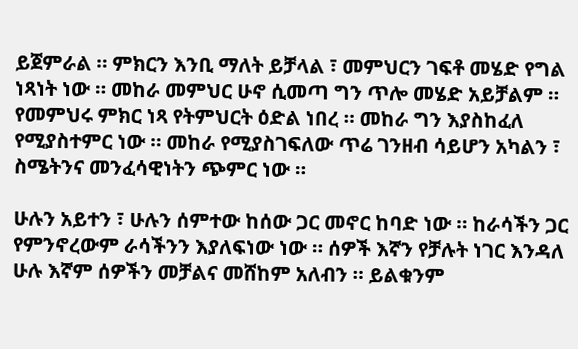ይጀምራል ። ምክርን እንቢ ማለት ይቻላል ፣ መምህርን ገፍቶ መሄድ የግል ነጻነት ነው ። መከራ መምህር ሁኖ ሲመጣ ግን ጥሎ መሄድ አይቻልም ። የመምህሩ ምክር ነጻ የትምህርት ዕድል ነበረ ። መከራ ግን እያስከፈለ የሚያስተምር ነው ። መከራ የሚያስገፍለው ጥሬ ገንዘብ ሳይሆን አካልን ፣ ስሜትንና መንፈሳዊነትን ጭምር ነው ።

ሁሉን አይተን ፣ ሁሉን ሰምተው ከሰው ጋር መኖር ከባድ ነው ። ከራሳችን ጋር የምንኖረውም ራሳችንን እያለፍነው ነው ። ሰዎች እኛን የቻሉት ነገር እንዳለ ሁሉ እኛም ሰዎችን መቻልና መሸከም አለብን ። ይልቁንም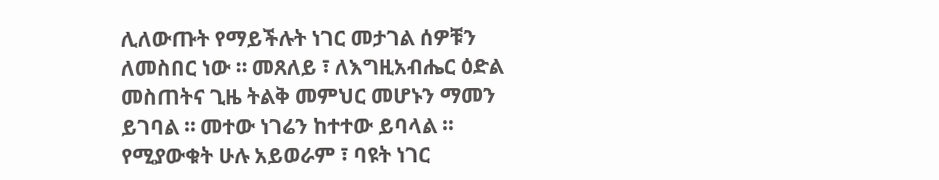ሊለውጡት የማይችሉት ነገር መታገል ሰዎቹን ለመስበር ነው ። መጸለይ ፣ ለእግዚአብሔር ዕድል መስጠትና ጊዜ ትልቅ መምህር መሆኑን ማመን ይገባል ። መተው ነገሬን ከተተው ይባላል ። የሚያውቁት ሁሉ አይወራም ፣ ባዩት ነገር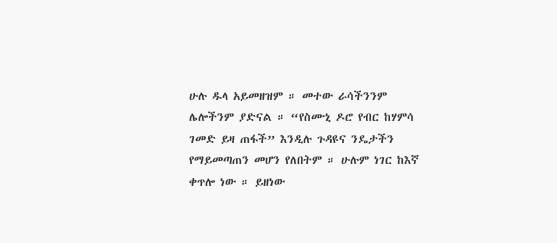ሁሉ ዱላ አይመዘዝም ። መተው ራሳችንንም ሌሎችንም ያድናል ። “የስሙኒ ዶሮ የብር ከሃምሳ ገመድ ይዛ ጠፋች” እንዲሉ ጉዳዩና ንዴታችን የማይመጣጠን መሆን የለበትም ። ሁሉም ነገር ከእኛ ቀጥሎ ነው ። ይዘነው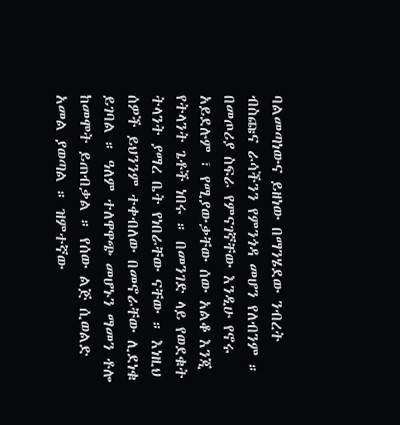ባልመጣነውና ይዘነው በማንሄደው ንብረት ብስጩና ራሳችንን የምንጎዳ መሆን የለብንም ። በመጦሪያ ስፍራ የምናገኛቸው እንዲሁ የኖሩ አይደሉም ፣ የሚያውቃቸው ሰው አልቆ እንጂ የትላንት ጌቶች ነበሩ ። በመንገድ ላይ የወደቁት ትላንት ያማረ ቤት የነበራቸው ናቸው ። እነዚህ ሰዎች ይህንንም ተቀብለው በመኖራቸው ሊደነቁ ይገባል ። ዓለም ተለዋዋጭ መሆኑን ማመን ቶሎ ከመሞት ይጠብቃል ። የሰው ልጅ ሲወልድ አመል ያወጣል ። ዝምተኛው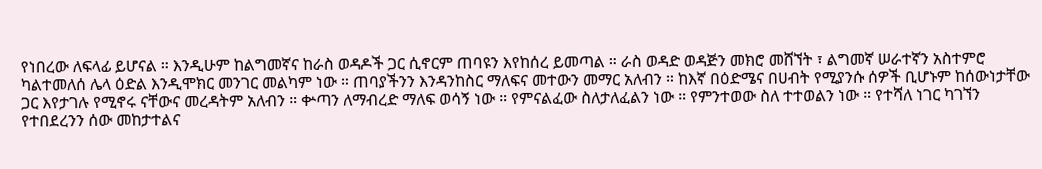የነበረው ለፍላፊ ይሆናል ። እንዲሁም ከልግመኛና ከራስ ወዳዶች ጋር ሲኖርም ጠባዩን እየከሰረ ይመጣል ። ራስ ወዳድ ወዳጅን መክሮ መሸኘት ፣ ልግመኛ ሠራተኛን አስተምሮ ካልተመለሰ ሌላ ዕድል እንዲሞክር መንገር መልካም ነው ። ጠባያችንን እንዳንከስር ማለፍና መተውን መማር አለብን ። ከእኛ በዕድሜና በሀብት የሚያንሱ ሰዎች ቢሆኑም ከሰውነታቸው ጋር እየታገሉ የሚኖሩ ናቸውና መረዳትም አለብን ። ቍጣን ለማብረድ ማለፍ ወሳኝ ነው ። የምናልፈው ስለታለፈልን ነው ። የምንተወው ስለ ተተወልን ነው ። የተሻለ ነገር ካገኘን የተበደረንን ሰው መከታተልና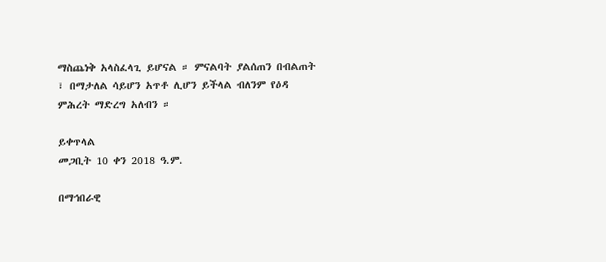ማስጨነቅ አላስፈላጊ ይሆናል ። ምናልባት ያልሰጠን በብልጠት ፣ በማታለል ሳይሆን አጥቶ ሊሆን ይችላል ብለንም የዕዳ ምሕረት ማድረግ አለብን ።

ይቀጥላል
መጋቢት 10 ቀን 2018 ዓ.ም.

በማኅበራዊ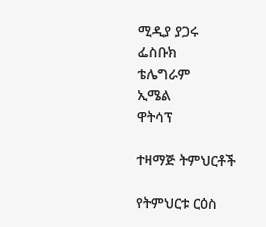ሚዲያ ያጋሩ
ፌስቡክ
ቴሌግራም
ኢሜል
ዋትሳፕ

ተዛማጅ ትምህርቶች

የትምህርቱ ርዕስ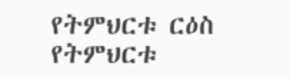የትምህርቱ ርዕስ
የትምህርቱ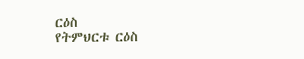ርዕስ
የትምህርቱ ርዕስ